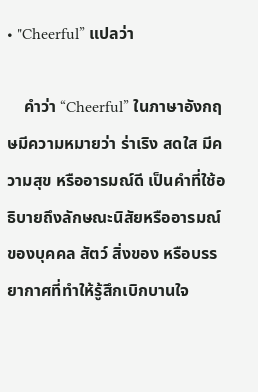• "Cheerful” แปลว่า

    คำว่า “Cheerful” ในภาษาอังกฤษมีความหมายว่า ร่าเริง สดใส มีความสุข หรืออารมณ์ดี เป็นคำที่ใช้อธิบายถึงลักษณะนิสัยหรืออารมณ์ของบุคคล สัตว์ สิ่งของ หรือบรรยากาศที่ทำให้รู้สึกเบิกบานใจ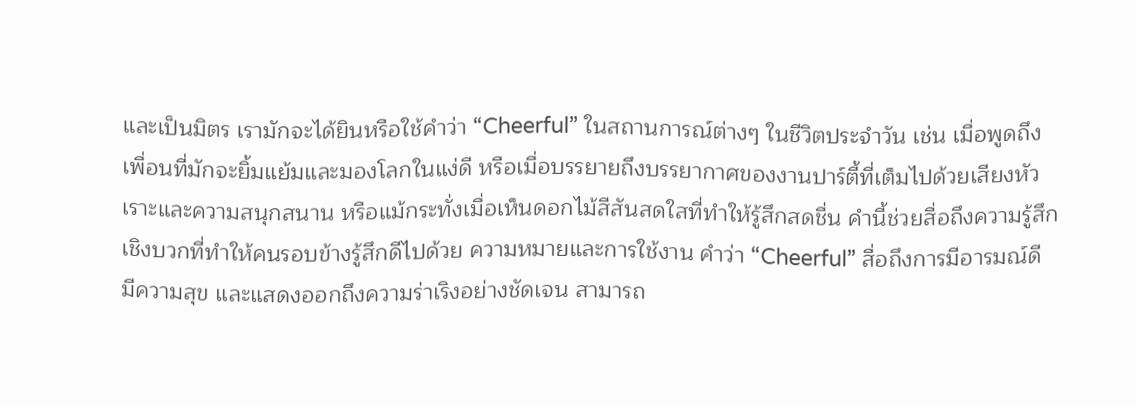และเป็นมิตร เรามักจะได้ยินหรือใช้คำว่า “Cheerful” ในสถานการณ์ต่างๆ ในชีวิตประจำวัน เช่น เมื่อพูดถึงเพื่อนที่มักจะยิ้มแย้มและมองโลกในแง่ดี หรือเมื่อบรรยายถึงบรรยากาศของงานปาร์ตี้ที่เต็มไปด้วยเสียงหัวเราะและความสนุกสนาน หรือแม้กระทั่งเมื่อเห็นดอกไม้สีสันสดใสที่ทำให้รู้สึกสดชื่น คำนี้ช่วยสื่อถึงความรู้สึกเชิงบวกที่ทำให้คนรอบข้างรู้สึกดีไปด้วย ความหมายและการใช้งาน คำว่า “Cheerful” สื่อถึงการมีอารมณ์ดี มีความสุข และแสดงออกถึงความร่าเริงอย่างชัดเจน สามารถ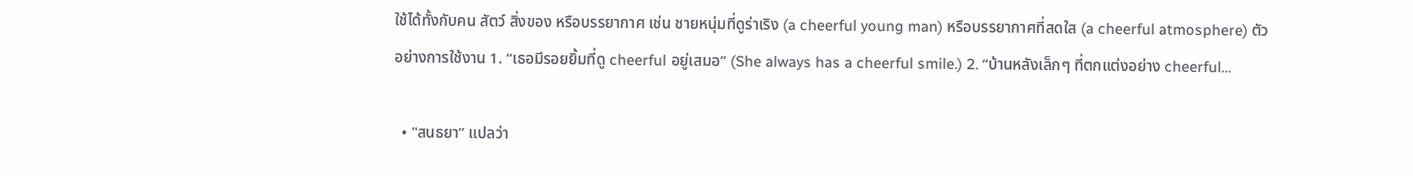ใช้ได้ทั้งกับคน สัตว์ สิ่งของ หรือบรรยากาศ เช่น ชายหนุ่มที่ดูร่าเริง (a cheerful young man) หรือบรรยากาศที่สดใส (a cheerful atmosphere) ตัวอย่างการใช้งาน 1. “เธอมีรอยยิ้มที่ดู cheerful อยู่เสมอ” (She always has a cheerful smile.) 2. “บ้านหลังเล็กๆ ที่ตกแต่งอย่าง cheerful…

  • "สนธยา” แปลว่า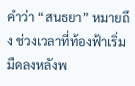คำว่า “สนธยา” หมายถึง ช่วงเวลาที่ท้องฟ้าเริ่มมืดลงหลังพ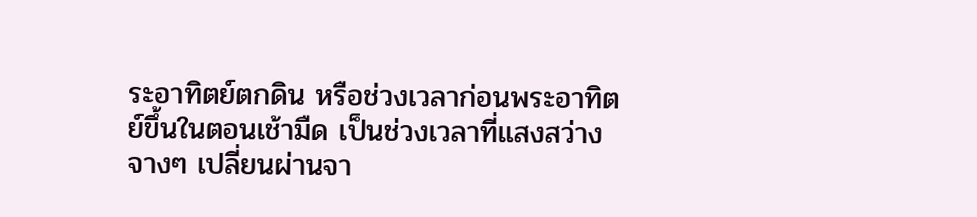ระอาทิตย์ตกดิน หรือช่วงเวลาก่อนพระอาทิตย์ขึ้นในตอนเช้ามืด เป็นช่วงเวลาที่แสงสว่างจางๆ เปลี่ยนผ่านจา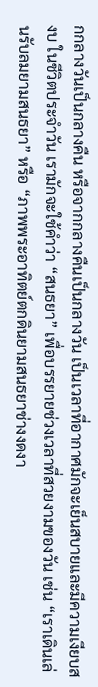กกลางวันเป็นกลางคืน หรือจากกลางคืนเป็นกลางวัน เป็นเวลาที่อากาศมักจะเย็นสบายและมีความเงียบสงบ ในชีวิตประจำวัน เรามักจะใช้คำว่า “สนธยา” เพื่อบรรยายช่วงเวลาที่สวยงามของวัน เช่น “เราเดินเล่นรับลมยามสนธยา” หรือ “ภาพพระอาทิตย์ตกดินยามสนธยาช่างงดงา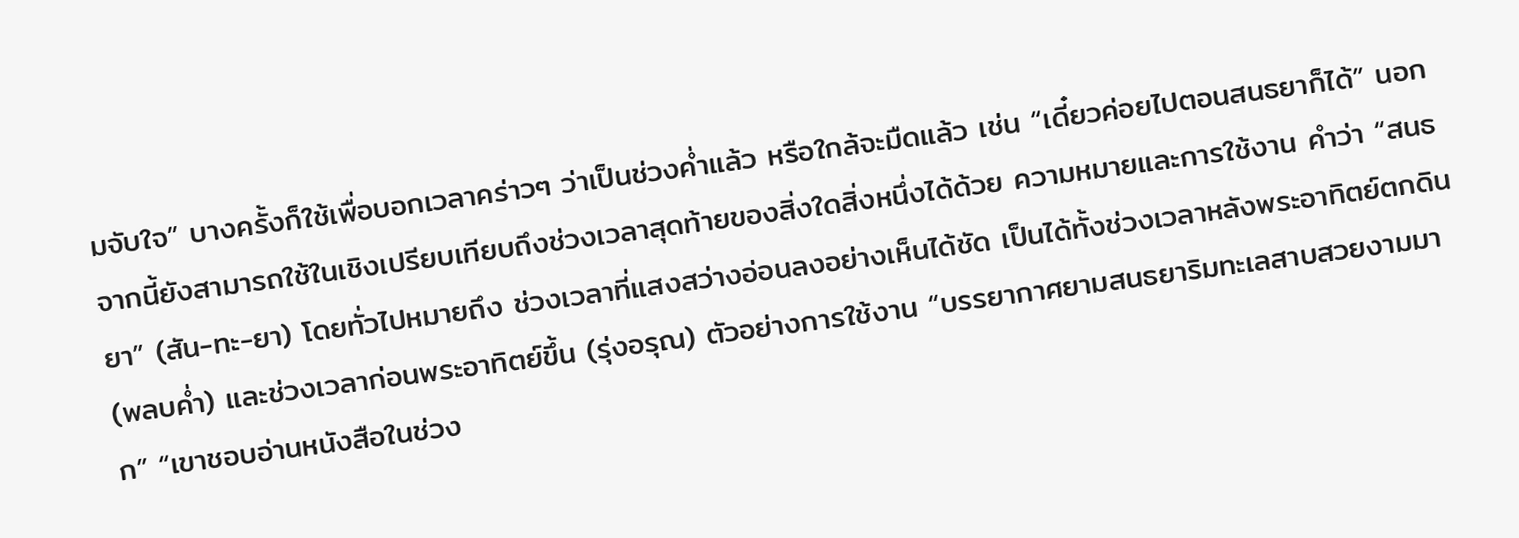มจับใจ” บางครั้งก็ใช้เพื่อบอกเวลาคร่าวๆ ว่าเป็นช่วงค่ำแล้ว หรือใกล้จะมืดแล้ว เช่น “เดี๋ยวค่อยไปตอนสนธยาก็ได้” นอกจากนี้ยังสามารถใช้ในเชิงเปรียบเทียบถึงช่วงเวลาสุดท้ายของสิ่งใดสิ่งหนึ่งได้ด้วย ความหมายและการใช้งาน คำว่า “สนธยา” (สัน-ทะ-ยา) โดยทั่วไปหมายถึง ช่วงเวลาที่แสงสว่างอ่อนลงอย่างเห็นได้ชัด เป็นได้ทั้งช่วงเวลาหลังพระอาทิตย์ตกดิน (พลบค่ำ) และช่วงเวลาก่อนพระอาทิตย์ขึ้น (รุ่งอรุณ) ตัวอย่างการใช้งาน “บรรยากาศยามสนธยาริมทะเลสาบสวยงามมาก” “เขาชอบอ่านหนังสือในช่วง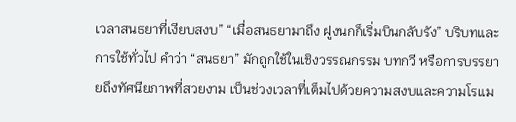เวลาสนธยาที่เงียบสงบ” “เมื่อสนธยามาถึง ฝูงนกก็เริ่มบินกลับรัง” บริบทและการใช้ทั่วไป คำว่า “สนธยา” มักถูกใช้ในเชิงวรรณกรรม บทกวี หรือการบรรยายถึงทัศนียภาพที่สวยงาม เป็นช่วงเวลาที่เต็มไปด้วยความสงบและความโรแม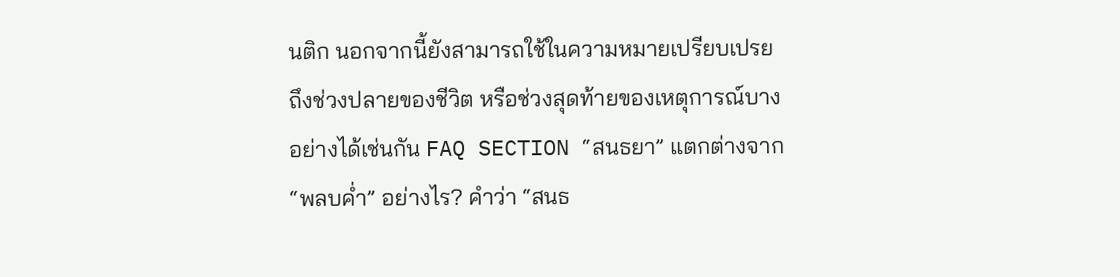นติก นอกจากนี้ยังสามารถใช้ในความหมายเปรียบเปรยถึงช่วงปลายของชีวิต หรือช่วงสุดท้ายของเหตุการณ์บางอย่างได้เช่นกัน FAQ SECTION “สนธยา” แตกต่างจาก “พลบค่ำ” อย่างไร? คำว่า “สนธ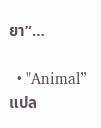ยา”…

  • "Animal” แปล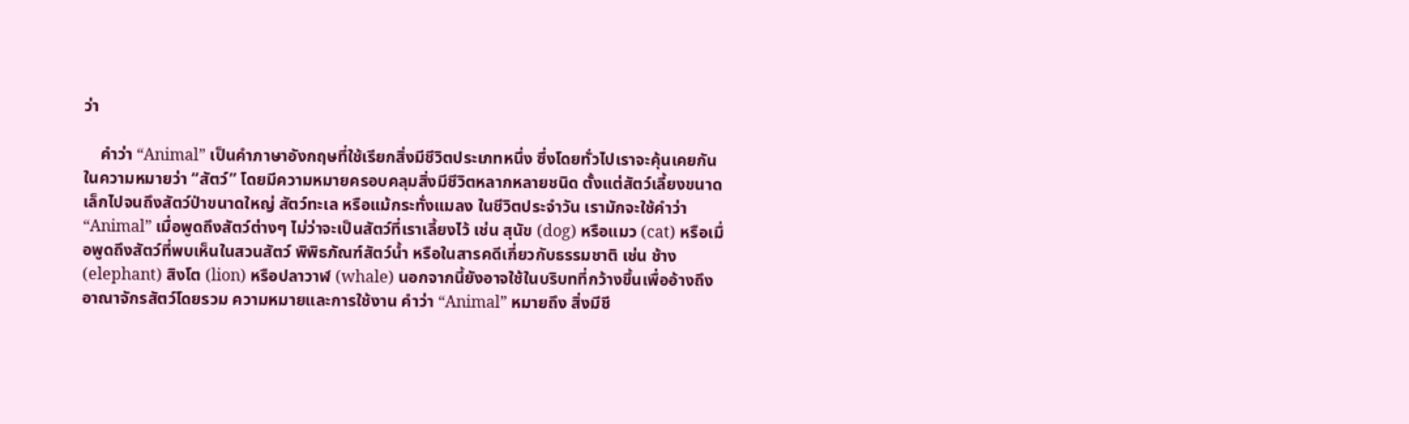ว่า

    คำว่า “Animal” เป็นคำภาษาอังกฤษที่ใช้เรียกสิ่งมีชีวิตประเภทหนึ่ง ซึ่งโดยทั่วไปเราจะคุ้นเคยกันในความหมายว่า “สัตว์” โดยมีความหมายครอบคลุมสิ่งมีชีวิตหลากหลายชนิด ตั้งแต่สัตว์เลี้ยงขนาดเล็กไปจนถึงสัตว์ป่าขนาดใหญ่ สัตว์ทะเล หรือแม้กระทั่งแมลง ในชีวิตประจำวัน เรามักจะใช้คำว่า “Animal” เมื่อพูดถึงสัตว์ต่างๆ ไม่ว่าจะเป็นสัตว์ที่เราเลี้ยงไว้ เช่น สุนัข (dog) หรือแมว (cat) หรือเมื่อพูดถึงสัตว์ที่พบเห็นในสวนสัตว์ พิพิธภัณฑ์สัตว์น้ำ หรือในสารคดีเกี่ยวกับธรรมชาติ เช่น ช้าง (elephant) สิงโต (lion) หรือปลาวาฬ (whale) นอกจากนี้ยังอาจใช้ในบริบทที่กว้างขึ้นเพื่ออ้างถึงอาณาจักรสัตว์โดยรวม ความหมายและการใช้งาน คำว่า “Animal” หมายถึง สิ่งมีชี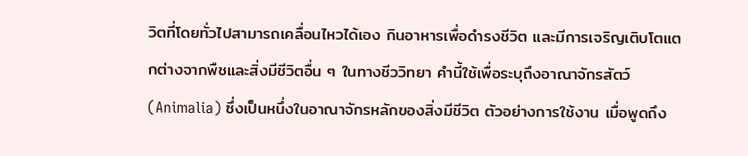วิตที่โดยทั่วไปสามารถเคลื่อนไหวได้เอง กินอาหารเพื่อดำรงชีวิต และมีการเจริญเติบโตแตกต่างจากพืชและสิ่งมีชีวิตอื่น ๆ ในทางชีววิทยา คำนี้ใช้เพื่อระบุถึงอาณาจักรสัตว์ (Animalia) ซึ่งเป็นหนึ่งในอาณาจักรหลักของสิ่งมีชีวิต ตัวอย่างการใช้งาน เมื่อพูดถึง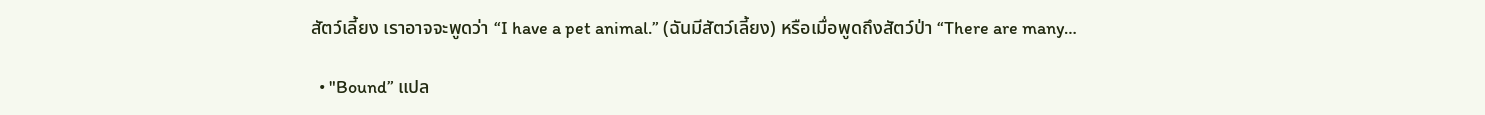สัตว์เลี้ยง เราอาจจะพูดว่า “I have a pet animal.” (ฉันมีสัตว์เลี้ยง) หรือเมื่อพูดถึงสัตว์ป่า “There are many…

  • "Bound” แปล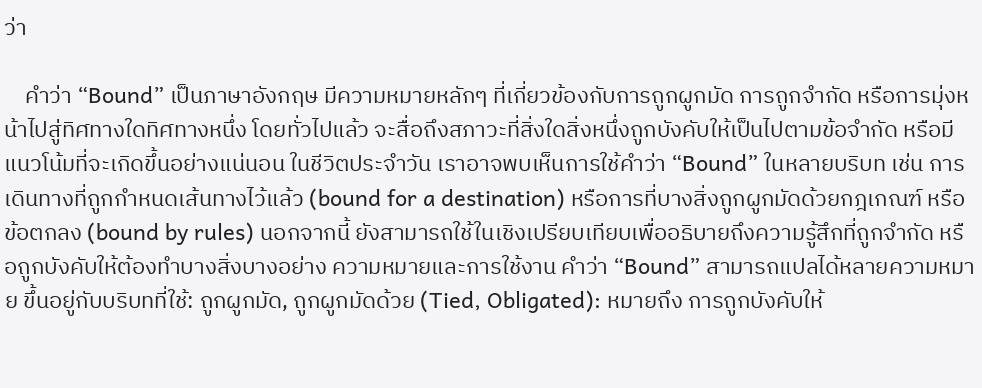ว่า

    คำว่า “Bound” เป็นภาษาอังกฤษ มีความหมายหลักๆ ที่เกี่ยวข้องกับการถูกผูกมัด การถูกจำกัด หรือการมุ่งหน้าไปสู่ทิศทางใดทิศทางหนึ่ง โดยทั่วไปแล้ว จะสื่อถึงสภาวะที่สิ่งใดสิ่งหนึ่งถูกบังคับให้เป็นไปตามข้อจำกัด หรือมีแนวโน้มที่จะเกิดขึ้นอย่างแน่นอน ในชีวิตประจำวัน เราอาจพบเห็นการใช้คำว่า “Bound” ในหลายบริบท เช่น การเดินทางที่ถูกกำหนดเส้นทางไว้แล้ว (bound for a destination) หรือการที่บางสิ่งถูกผูกมัดด้วยกฎเกณฑ์ หรือข้อตกลง (bound by rules) นอกจากนี้ ยังสามารถใช้ในเชิงเปรียบเทียบเพื่ออธิบายถึงความรู้สึกที่ถูกจำกัด หรือถูกบังคับให้ต้องทำบางสิ่งบางอย่าง ความหมายและการใช้งาน คำว่า “Bound” สามารถแปลได้หลายความหมาย ขึ้นอยู่กับบริบทที่ใช้: ถูกผูกมัด, ถูกผูกมัดด้วย (Tied, Obligated): หมายถึง การถูกบังคับให้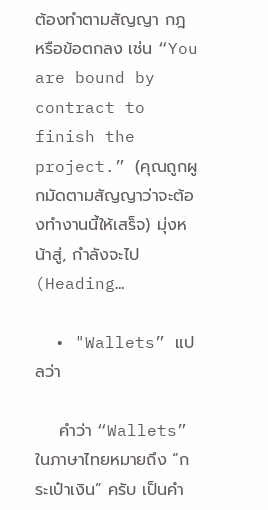ต้องทำตามสัญญา กฎ หรือข้อตกลง เช่น “You are bound by contract to finish the project.” (คุณถูกผูกมัดตามสัญญาว่าจะต้องทำงานนี้ให้เสร็จ) มุ่งหน้าสู่, กำลังจะไป (Heading…

  • "Wallets” แปลว่า

    คำว่า “Wallets” ในภาษาไทยหมายถึง “กระเป๋าเงิน” ครับ เป็นคำ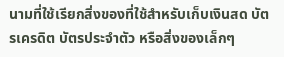นามที่ใช้เรียกสิ่งของที่ใช้สำหรับเก็บเงินสด บัตรเครดิต บัตรประจำตัว หรือสิ่งของเล็กๆ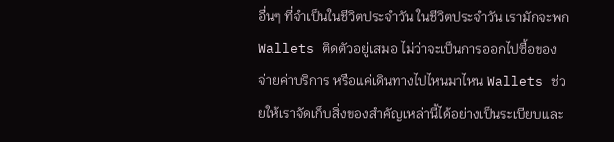อื่นๆ ที่จำเป็นในชีวิตประจำวัน ในชีวิตประจำวัน เรามักจะพก Wallets ติดตัวอยู่เสมอ ไม่ว่าจะเป็นการออกไปซื้อของ จ่ายค่าบริการ หรือแค่เดินทางไปไหนมาไหน Wallets ช่วยให้เราจัดเก็บสิ่งของสำคัญเหล่านี้ได้อย่างเป็นระเบียบและ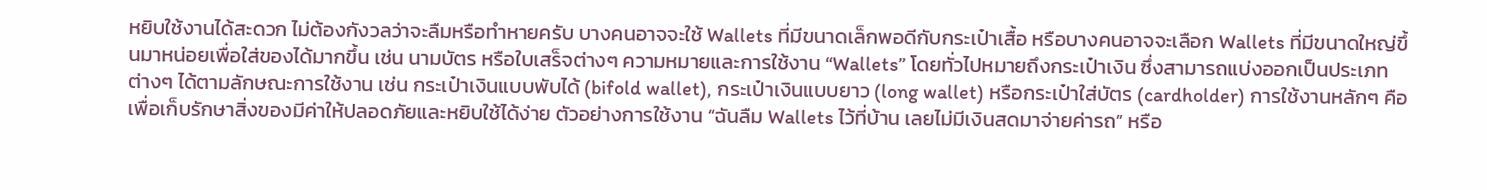หยิบใช้งานได้สะดวก ไม่ต้องกังวลว่าจะลืมหรือทำหายครับ บางคนอาจจะใช้ Wallets ที่มีขนาดเล็กพอดีกับกระเป๋าเสื้อ หรือบางคนอาจจะเลือก Wallets ที่มีขนาดใหญ่ขึ้นมาหน่อยเพื่อใส่ของได้มากขึ้น เช่น นามบัตร หรือใบเสร็จต่างๆ ความหมายและการใช้งาน “Wallets” โดยทั่วไปหมายถึงกระเป๋าเงิน ซึ่งสามารถแบ่งออกเป็นประเภทต่างๆ ได้ตามลักษณะการใช้งาน เช่น กระเป๋าเงินแบบพับได้ (bifold wallet), กระเป๋าเงินแบบยาว (long wallet) หรือกระเป๋าใส่บัตร (cardholder) การใช้งานหลักๆ คือเพื่อเก็บรักษาสิ่งของมีค่าให้ปลอดภัยและหยิบใช้ได้ง่าย ตัวอย่างการใช้งาน “ฉันลืม Wallets ไว้ที่บ้าน เลยไม่มีเงินสดมาจ่ายค่ารถ” หรือ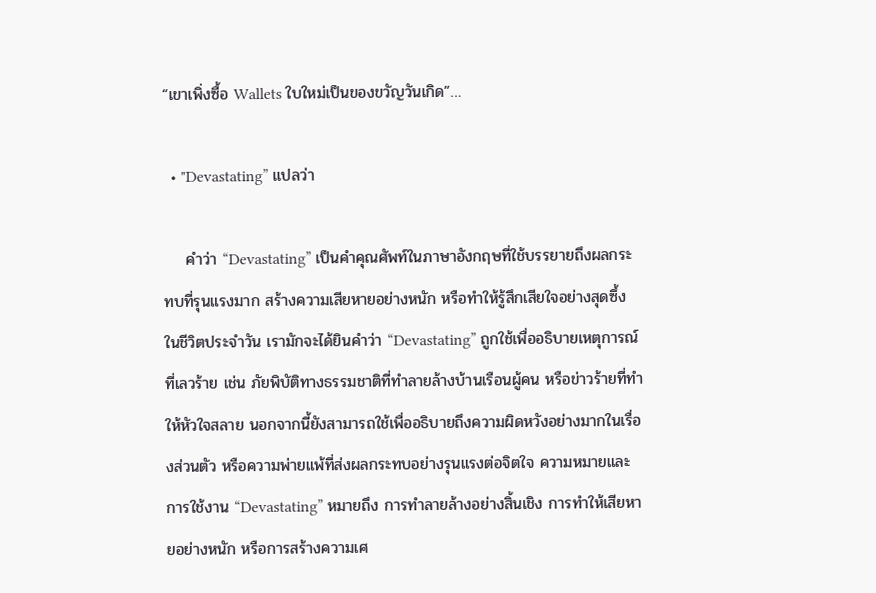“เขาเพิ่งซื้อ Wallets ใบใหม่เป็นของขวัญวันเกิด”…

  • "Devastating” แปลว่า

    คำว่า “Devastating” เป็นคำคุณศัพท์ในภาษาอังกฤษที่ใช้บรรยายถึงผลกระทบที่รุนแรงมาก สร้างความเสียหายอย่างหนัก หรือทำให้รู้สึกเสียใจอย่างสุดซึ้ง ในชีวิตประจำวัน เรามักจะได้ยินคำว่า “Devastating” ถูกใช้เพื่ออธิบายเหตุการณ์ที่เลวร้าย เช่น ภัยพิบัติทางธรรมชาติที่ทำลายล้างบ้านเรือนผู้คน หรือข่าวร้ายที่ทำให้หัวใจสลาย นอกจากนี้ยังสามารถใช้เพื่ออธิบายถึงความผิดหวังอย่างมากในเรื่องส่วนตัว หรือความพ่ายแพ้ที่ส่งผลกระทบอย่างรุนแรงต่อจิตใจ ความหมายและการใช้งาน “Devastating” หมายถึง การทำลายล้างอย่างสิ้นเชิง การทำให้เสียหายอย่างหนัก หรือการสร้างความเศ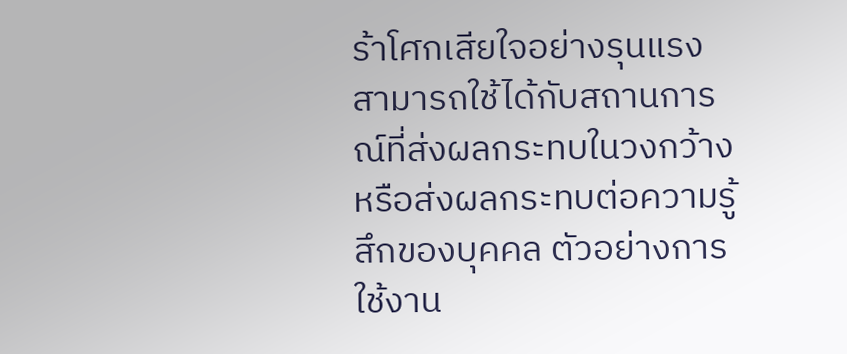ร้าโศกเสียใจอย่างรุนแรง สามารถใช้ได้กับสถานการณ์ที่ส่งผลกระทบในวงกว้าง หรือส่งผลกระทบต่อความรู้สึกของบุคคล ตัวอย่างการใช้งาน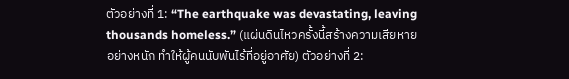ตัวอย่างที่ 1: “The earthquake was devastating, leaving thousands homeless.” (แผ่นดินไหวครั้งนี้สร้างความเสียหายอย่างหนัก ทำให้ผู้คนนับพันไร้ที่อยู่อาศัย) ตัวอย่างที่ 2: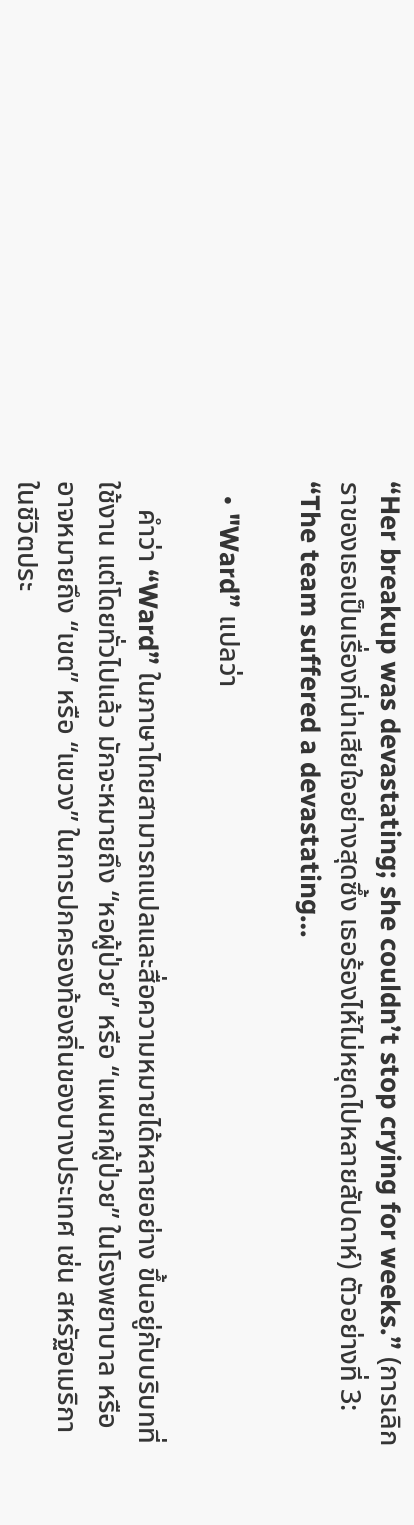“Her breakup was devastating; she couldn’t stop crying for weeks.” (การเลิกราของเธอเป็นเรื่องที่น่าเสียใจอย่างสุดซึ้ง เธอร้องไห้ไม่หยุดไปหลายสัปดาห์) ตัวอย่างที่ 3: “The team suffered a devastating…

  • "Ward” แปลว่า

    คำว่า “Ward” ในภาษาไทยสามารถแปลและสื่อความหมายได้หลายอย่าง ขึ้นอยู่กับบริบทที่ใช้งาน แต่โดยทั่วไปแล้ว มักจะหมายถึง “หอผู้ป่วย” หรือ “แผนกผู้ป่วย” ในโรงพยาบาล หรืออาจหมายถึง “เขต” หรือ “แขวง” ในการปกครองท้องถิ่นของบางประเทศ เช่น สหรัฐอเมริกา ในชีวิตประ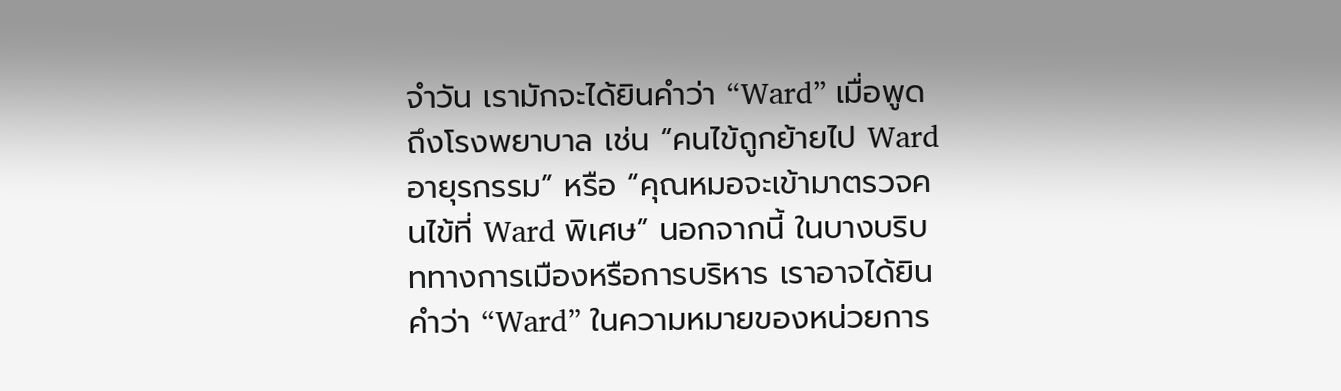จำวัน เรามักจะได้ยินคำว่า “Ward” เมื่อพูดถึงโรงพยาบาล เช่น “คนไข้ถูกย้ายไป Ward อายุรกรรม” หรือ “คุณหมอจะเข้ามาตรวจคนไข้ที่ Ward พิเศษ” นอกจากนี้ ในบางบริบททางการเมืองหรือการบริหาร เราอาจได้ยินคำว่า “Ward” ในความหมายของหน่วยการ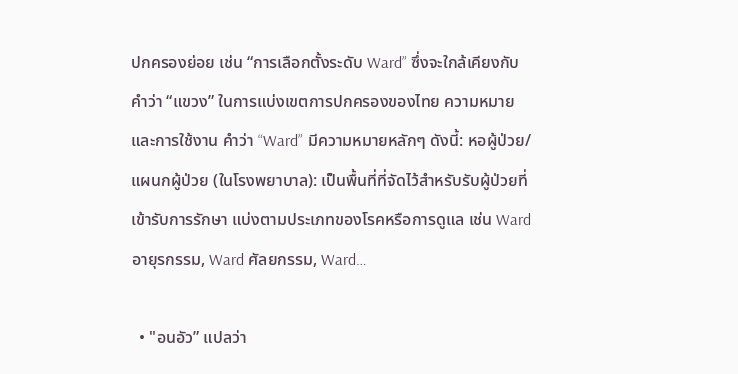ปกครองย่อย เช่น “การเลือกตั้งระดับ Ward” ซึ่งจะใกล้เคียงกับคำว่า “แขวง” ในการแบ่งเขตการปกครองของไทย ความหมายและการใช้งาน คำว่า “Ward” มีความหมายหลักๆ ดังนี้: หอผู้ป่วย/แผนกผู้ป่วย (ในโรงพยาบาล): เป็นพื้นที่ที่จัดไว้สำหรับรับผู้ป่วยที่เข้ารับการรักษา แบ่งตามประเภทของโรคหรือการดูแล เช่น Ward อายุรกรรม, Ward ศัลยกรรม, Ward…

  • "อนอัว” แปลว่า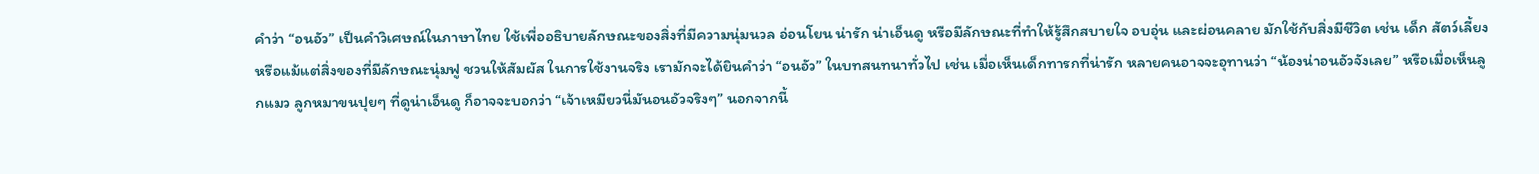คำว่า “อนอัว” เป็นคำวิเศษณ์ในภาษาไทย ใช้เพื่ออธิบายลักษณะของสิ่งที่มีความนุ่มนวล อ่อนโยน น่ารัก น่าเอ็นดู หรือมีลักษณะที่ทำให้รู้สึกสบายใจ อบอุ่น และผ่อนคลาย มักใช้กับสิ่งมีชีวิต เช่น เด็ก สัตว์เลี้ยง หรือแม้แต่สิ่งของที่มีลักษณะนุ่มฟู ชวนให้สัมผัส ในการใช้งานจริง เรามักจะได้ยินคำว่า “อนอัว” ในบทสนทนาทั่วไป เช่น เมื่อเห็นเด็กทารกที่น่ารัก หลายคนอาจจะอุทานว่า “น้องน่าอนอัวจังเลย” หรือเมื่อเห็นลูกแมว ลูกหมาขนปุยๆ ที่ดูน่าเอ็นดู ก็อาจจะบอกว่า “เจ้าเหมียวนี่มันอนอัวจริงๆ” นอกจากนี้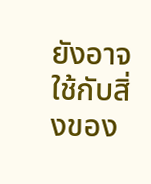ยังอาจใช้กับสิ่งของ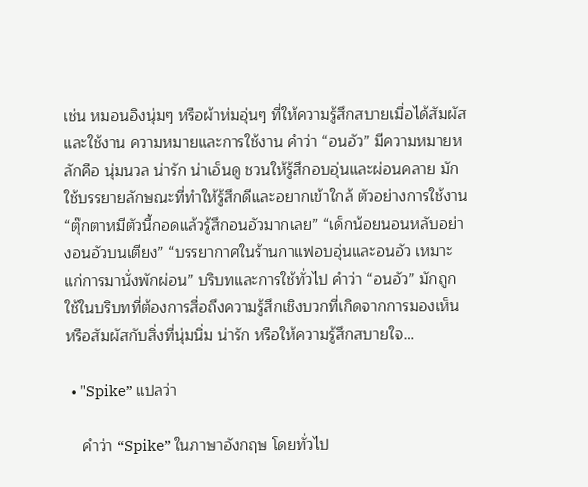เช่น หมอนอิงนุ่มๆ หรือผ้าห่มอุ่นๆ ที่ให้ความรู้สึกสบายเมื่อได้สัมผัสและใช้งาน ความหมายและการใช้งาน คำว่า “อนอัว” มีความหมายหลักคือ นุ่มนวล น่ารัก น่าเอ็นดู ชวนให้รู้สึกอบอุ่นและผ่อนคลาย มักใช้บรรยายลักษณะที่ทำให้รู้สึกดีและอยากเข้าใกล้ ตัวอย่างการใช้งาน “ตุ๊กตาหมีตัวนี้กอดแล้วรู้สึกอนอัวมากเลย” “เด็กน้อยนอนหลับอย่างอนอัวบนเตียง” “บรรยากาศในร้านกาแฟอบอุ่นและอนอัว เหมาะแก่การมานั่งพักผ่อน” บริบทและการใช้ทั่วไป คำว่า “อนอัว” มักถูกใช้ในบริบทที่ต้องการสื่อถึงความรู้สึกเชิงบวกที่เกิดจากการมองเห็นหรือสัมผัสกับสิ่งที่นุ่มนิ่ม น่ารัก หรือให้ความรู้สึกสบายใจ…

  • "Spike” แปลว่า

    คำว่า “Spike” ในภาษาอังกฤษ โดยทั่วไป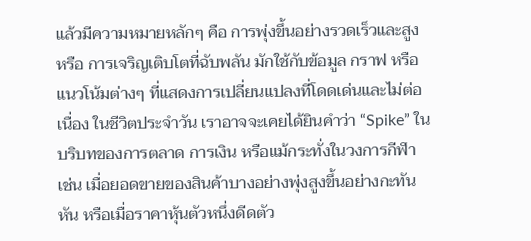แล้วมีความหมายหลักๆ คือ การพุ่งขึ้นอย่างรวดเร็วและสูง หรือ การเจริญเติบโตที่ฉับพลัน มักใช้กับข้อมูล กราฟ หรือแนวโน้มต่างๆ ที่แสดงการเปลี่ยนแปลงที่โดดเด่นและไม่ต่อเนื่อง ในชีวิตประจำวัน เราอาจจะเคยได้ยินคำว่า “Spike” ในบริบทของการตลาด การเงิน หรือแม้กระทั่งในวงการกีฬา เช่น เมื่อยอดขายของสินค้าบางอย่างพุ่งสูงขึ้นอย่างกะทันหัน หรือเมื่อราคาหุ้นตัวหนึ่งดีดตัว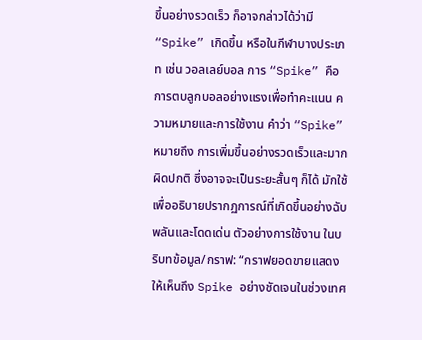ขึ้นอย่างรวดเร็ว ก็อาจกล่าวได้ว่ามี “Spike” เกิดขึ้น หรือในกีฬาบางประเภท เช่น วอลเลย์บอล การ “Spike” คือการตบลูกบอลอย่างแรงเพื่อทำคะแนน ความหมายและการใช้งาน คำว่า “Spike” หมายถึง การเพิ่มขึ้นอย่างรวดเร็วและมากผิดปกติ ซึ่งอาจจะเป็นระยะสั้นๆ ก็ได้ มักใช้เพื่ออธิบายปรากฏการณ์ที่เกิดขึ้นอย่างฉับพลันและโดดเด่น ตัวอย่างการใช้งาน ในบริบทข้อมูล/กราฟ: “กราฟยอดขายแสดงให้เห็นถึง Spike อย่างชัดเจนในช่วงเทศ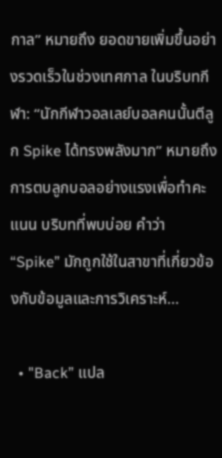กาล” หมายถึง ยอดขายเพิ่มขึ้นอย่างรวดเร็วในช่วงเทศกาล ในบริบทกีฬา: “นักกีฬาวอลเลย์บอลคนนั้นตีลูก Spike ได้ทรงพลังมาก” หมายถึง การตบลูกบอลอย่างแรงเพื่อทำคะแนน บริบทที่พบบ่อย คำว่า “Spike” มักถูกใช้ในสาขาที่เกี่ยวข้องกับข้อมูลและการวิเคราะห์…

  • "Back” แปล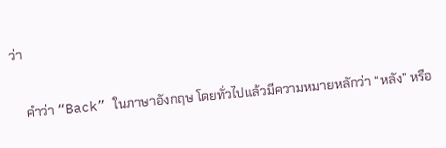ว่า

    คำว่า “Back” ในภาษาอังกฤษ โดยทั่วไปแล้วมีความหมายหลักว่า “หลัง” หรือ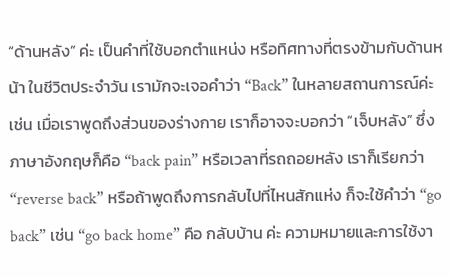“ด้านหลัง” ค่ะ เป็นคำที่ใช้บอกตำแหน่ง หรือทิศทางที่ตรงข้ามกับด้านหน้า ในชีวิตประจำวัน เรามักจะเจอคำว่า “Back” ในหลายสถานการณ์ค่ะ เช่น เมื่อเราพูดถึงส่วนของร่างกาย เราก็อาจจะบอกว่า “เจ็บหลัง” ซึ่งภาษาอังกฤษก็คือ “back pain” หรือเวลาที่รถถอยหลัง เราก็เรียกว่า “reverse back” หรือถ้าพูดถึงการกลับไปที่ไหนสักแห่ง ก็จะใช้คำว่า “go back” เช่น “go back home” คือ กลับบ้าน ค่ะ ความหมายและการใช้งา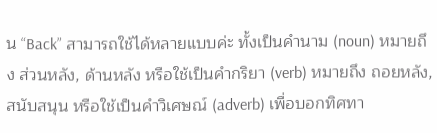น “Back” สามารถใช้ได้หลายแบบค่ะ ทั้งเป็นคำนาม (noun) หมายถึง ส่วนหลัง, ด้านหลัง หรือใช้เป็นคำกริยา (verb) หมายถึง ถอยหลัง, สนับสนุน หรือใช้เป็นคำวิเศษณ์ (adverb) เพื่อบอกทิศทา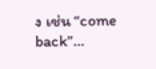ง เช่น “come back”…